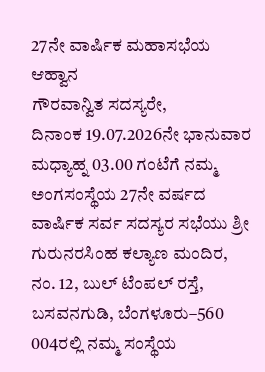27ನೇ ವಾರ್ಷಿಕ ಮಹಾಸಭೆಯ ಆಹ್ವಾನ
ಗೌರವಾನ್ವಿತ ಸದಸ್ಯರೇ,
ದಿನಾಂಕ 19.07.2026ನೇ ಭಾನುವಾರ ಮಧ್ಯಾಹ್ನ 03.00 ಗಂಟೆಗೆ ನಮ್ಮ ಅಂಗಸಂಸ್ಥೆಯ 27ನೇ ವರ್ಷದ ವಾರ್ಷಿಕ ಸರ್ವ ಸದಸ್ಯರ ಸಭೆಯು ಶ್ರೀ ಗುರುನರಸಿಂಹ ಕಲ್ಯಾಣ ಮಂದಿರ, ನಂ. 12, ಬುಲ್ ಟೆಂಪಲ್ ರಸ್ತೆ, ಬಸವನಗುಡಿ, ಬೆಂಗಳೂರು–560 004ರಲ್ಲಿ ನಮ್ಮ ಸಂಸ್ಥೆಯ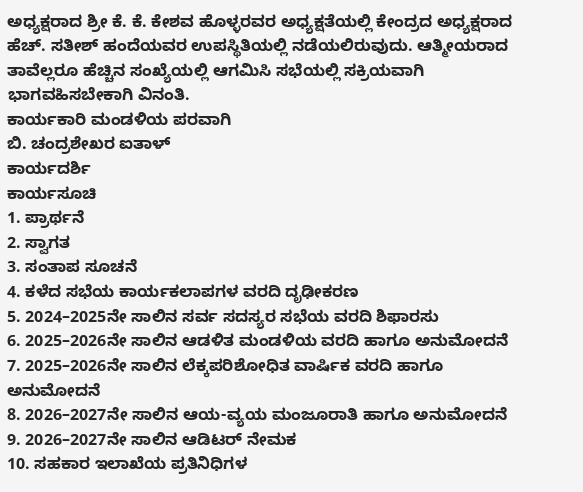ಅಧ್ಯಕ್ಷರಾದ ಶ್ರೀ ಕೆ. ಕೆ. ಕೇಶವ ಹೊಳ್ಳರವರ ಅಧ್ಯಕ್ಷತೆಯಲ್ಲಿ ಕೇಂದ್ರದ ಅಧ್ಯಕ್ಷರಾದ ಹೆಚ್. ಸತೀಶ್ ಹಂದೆಯವರ ಉಪಸ್ಥಿತಿಯಲ್ಲಿ ನಡೆಯಲಿರುವುದು. ಆತ್ಮೀಯರಾದ ತಾವೆಲ್ಲರೂ ಹೆಚ್ಚಿನ ಸಂಖ್ಯೆಯಲ್ಲಿ ಆಗಮಿಸಿ ಸಭೆಯಲ್ಲಿ ಸಕ್ರಿಯವಾಗಿ ಭಾಗವಹಿಸಬೇಕಾಗಿ ವಿನಂತಿ.
ಕಾರ್ಯಕಾರಿ ಮಂಡಳಿಯ ಪರವಾಗಿ
ಬಿ. ಚಂದ್ರಶೇಖರ ಐತಾಳ್
ಕಾರ್ಯದರ್ಶಿ
ಕಾರ್ಯಸೂಚಿ
1. ಪ್ರಾರ್ಥನೆ
2. ಸ್ವಾಗತ
3. ಸಂತಾಪ ಸೂಚನೆ
4. ಕಳೆದ ಸಭೆಯ ಕಾರ್ಯಕಲಾಪಗಳ ವರದಿ ದೃಢೀಕರಣ
5. 2024–2025ನೇ ಸಾಲಿನ ಸರ್ವ ಸದಸ್ಯರ ಸಭೆಯ ವರದಿ ಶಿಫಾರಸು
6. 2025–2026ನೇ ಸಾಲಿನ ಆಡಳಿತ ಮಂಡಳಿಯ ವರದಿ ಹಾಗೂ ಅನುಮೋದನೆ
7. 2025–2026ನೇ ಸಾಲಿನ ಲೆಕ್ಕಪರಿಶೋಧಿತ ವಾರ್ಷಿಕ ವರದಿ ಹಾಗೂ ಅನುಮೋದನೆ
8. 2026–2027ನೇ ಸಾಲಿನ ಆಯ-ವ್ಯಯ ಮಂಜೂರಾತಿ ಹಾಗೂ ಅನುಮೋದನೆ
9. 2026–2027ನೇ ಸಾಲಿನ ಆಡಿಟರ್ ನೇಮಕ
10. ಸಹಕಾರ ಇಲಾಖೆಯ ಪ್ರತಿನಿಧಿಗಳ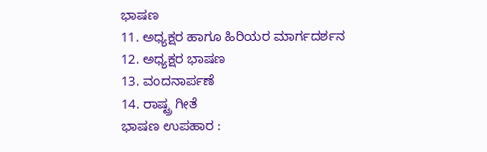ಭಾಷಣ
11. ಅಧ್ಯಕ್ಷರ ಹಾಗೂ ಹಿರಿಯರ ಮಾರ್ಗದರ್ಶನ
12. ಅಧ್ಯಕ್ಷರ ಭಾಷಣ
13. ವಂದನಾರ್ಪಣೆ
14. ರಾಷ್ಟ್ರ ಗೀತೆ
ಭಾಷಣ ಉಪಹಾರ :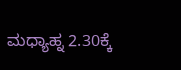ಮಧ್ಯಾಹ್ನ 2.30ಕ್ಕೆ